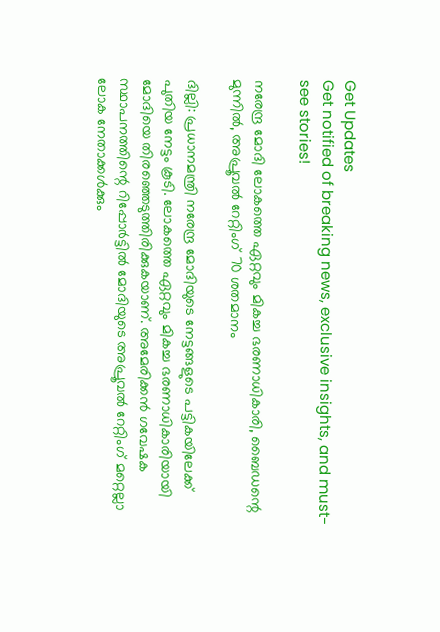Get Updates
Get notified of breaking news, exclusive insights, and must-see stories!

നരേന്ദ്ര മോദി ലോകത്തെ ഏറ്റവും മികച്ച ഭരണാധികാരി, ബൈഡന്റെ മുന്നില്‍, അപ്രൂവല്‍ റേറ്റിംഗ് 70 ശതമാനം

ദില്ലി: പ്രധാനമന്ത്രി നരേന്ദ്ര മോദിയുടെ നേട്ടങ്ങളുടെ പട്ടികയിലേക്ക് പുതിയ നേട്ടം കൂടി. ലോകത്തെ ഏറ്റവും മികച്ച ഭരണാധികാരിയായി മോദിയെ തിരഞ്ഞെടുത്തിരിക്കുകയാണ്. അമേരിക്കന്‍ ഗവേഷക സ്ഥാപനത്തിന്റെ റിപ്പോര്‍ട്ടില്‍ മോദിയുടെ അപ്രൂവല്‍ റേറ്റിംഗ് മറ്റെല്ലാ ലോക നേതാക്കള്‍ക്കും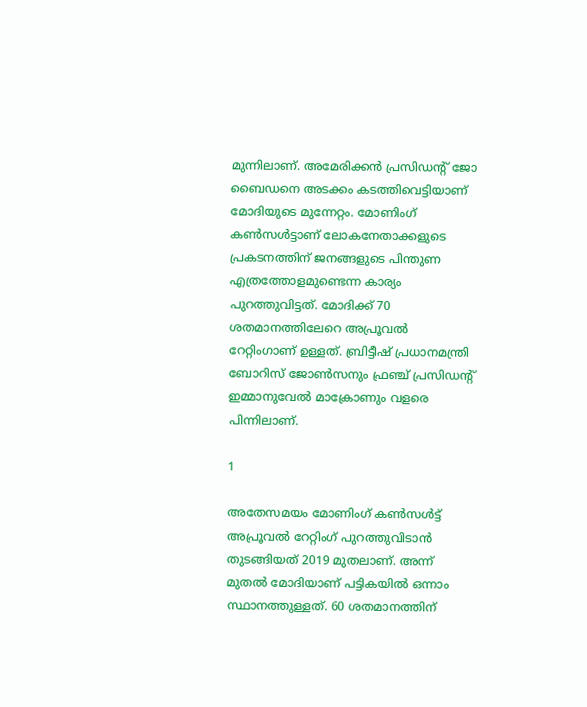മുന്നിലാണ്. അമേരിക്കന്‍ പ്രസിഡന്റ് ജോ ബൈഡനെ അടക്കം കടത്തിവെട്ടിയാണ് മോദിയുടെ മുന്നേറ്റം. മോണിംഗ് കണ്‍സള്‍ട്ടാണ് ലോകനേതാക്കളുടെ പ്രകടനത്തിന് ജനങ്ങളുടെ പിന്തുണ എത്രത്തോളമുണ്ടെന്ന കാര്യം പുറത്തുവിട്ടത്. മോദിക്ക് 70 ശതമാനത്തിലേറെ അപ്രൂവല്‍ റേറ്റിംഗാണ് ഉള്ളത്. ബ്രിട്ടീഷ് പ്രധാനമന്ത്രി ബോറിസ് ജോണ്‍സനും ഫ്രഞ്ച് പ്രസിഡന്റ് ഇമ്മാനുവേല്‍ മാക്രോണും വളരെ പിന്നിലാണ്.

1

അതേസമയം മോണിംഗ് കണ്‍സള്‍ട്ട് അപ്രൂവല്‍ റേറ്റിംഗ് പുറത്തുവിടാന്‍ തുടങ്ങിയത് 2019 മുതലാണ്. അന്ന് മുതല്‍ മോദിയാണ് പട്ടികയില്‍ ഒന്നാം സ്ഥാനത്തുള്ളത്. 60 ശതമാനത്തിന്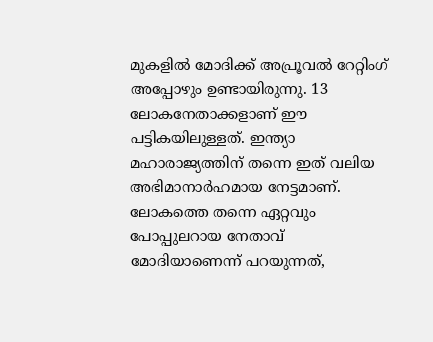മുകളില്‍ മോദിക്ക് അപ്രൂവല്‍ റേറ്റിംഗ് അപ്പോഴും ഉണ്ടായിരുന്നു. 13 ലോകനേതാക്കളാണ് ഈ പട്ടികയിലുള്ളത്. ഇന്ത്യാ മഹാരാജ്യത്തിന് തന്നെ ഇത് വലിയ അഭിമാനാര്‍ഹമായ നേട്ടമാണ്. ലോകത്തെ തന്നെ ഏറ്റവും പോപ്പുലറായ നേതാവ് മോദിയാണെന്ന് പറയുന്നത്,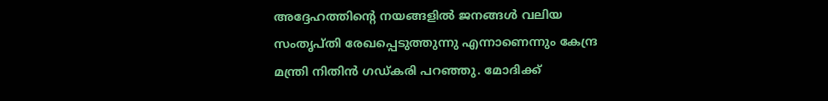അദ്ദേഹത്തിന്റെ നയങ്ങളില്‍ ജനങ്ങള്‍ വലിയ സംതൃപ്തി രേഖപ്പെടുത്തുന്നു എന്നാണെന്നും കേന്ദ്ര മന്ത്രി നിതിന്‍ ഗഡ്കരി പറഞ്ഞു. മോദിക്ക്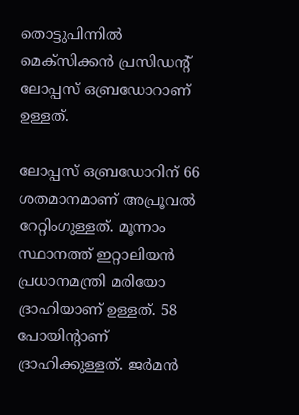തൊട്ടുപിന്നില്‍ മെക്‌സിക്കന്‍ പ്രസിഡന്റ് ലോപ്പസ് ഒബ്രഡോറാണ് ഉള്ളത്.

ലോപ്പസ് ഒബ്രഡോറിന് 66 ശതമാനമാണ് അപ്രൂവല്‍ റേറ്റിംഗുള്ളത്. മൂന്നാം സ്ഥാനത്ത് ഇറ്റാലിയന്‍ പ്രധാനമന്ത്രി മരിയോ ദ്രാഹിയാണ് ഉള്ളത്. 58 പോയിന്റാണ് ദ്രാഹിക്കുള്ളത്. ജര്‍മന്‍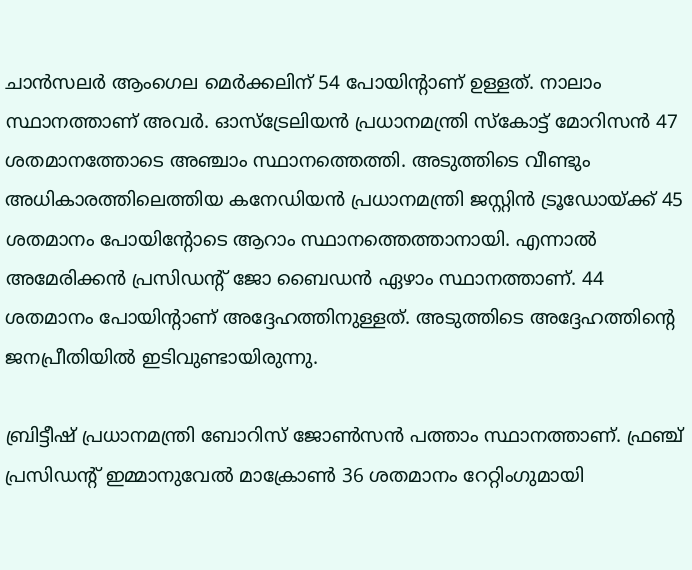ചാന്‍സലര്‍ ആംഗെല മെര്‍ക്കലിന് 54 പോയിന്റാണ് ഉള്ളത്. നാലാം സ്ഥാനത്താണ് അവര്‍. ഓസ്‌ട്രേലിയന്‍ പ്രധാനമന്ത്രി സ്‌കോട്ട് മോറിസന്‍ 47 ശതമാനത്തോടെ അഞ്ചാം സ്ഥാനത്തെത്തി. അടുത്തിടെ വീണ്ടും അധികാരത്തിലെത്തിയ കനേഡിയന്‍ പ്രധാനമന്ത്രി ജസ്റ്റിന്‍ ട്രൂഡോയ്ക്ക് 45 ശതമാനം പോയിന്റോടെ ആറാം സ്ഥാനത്തെത്താനായി. എന്നാല്‍ അമേരിക്കന്‍ പ്രസിഡന്റ് ജോ ബൈഡന്‍ ഏഴാം സ്ഥാനത്താണ്. 44 ശതമാനം പോയിന്റാണ് അദ്ദേഹത്തിനുള്ളത്. അടുത്തിടെ അദ്ദേഹത്തിന്റെ ജനപ്രീതിയില്‍ ഇടിവുണ്ടായിരുന്നു.

ബ്രിട്ടീഷ് പ്രധാനമന്ത്രി ബോറിസ് ജോണ്‍സന്‍ പത്താം സ്ഥാനത്താണ്. ഫ്രഞ്ച് പ്രസിഡന്റ് ഇമ്മാനുവേല്‍ മാക്രോണ്‍ 36 ശതമാനം റേറ്റിംഗുമായി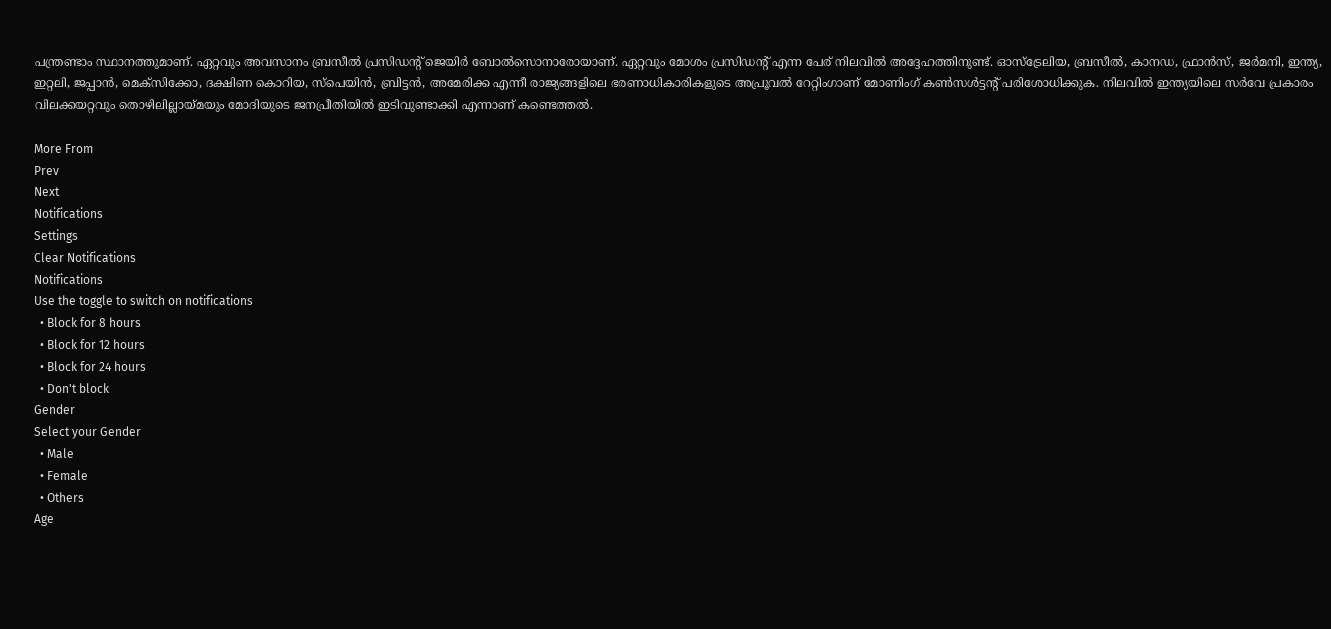പന്ത്രണ്ടാം സ്ഥാനത്തുമാണ്. ഏറ്റവും അവസാനം ബ്രസീല്‍ പ്രസിഡന്റ് ജെയിര്‍ ബോല്‍സൊനാരോയാണ്. ഏറ്റവും മോശം പ്രസിഡന്റ് എന്ന പേര് നിലവില്‍ അദ്ദേഹത്തിനുണ്ട്. ഓസ്‌ട്രേലിയ, ബ്രസീല്‍, കാനഡ, ഫ്രാന്‍സ്, ജര്‍മനി, ഇന്ത്യ, ഇറ്റലി, ജപ്പാന്‍, മെക്‌സിക്കോ, ദക്ഷിണ കൊറിയ, സ്‌പെയിന്‍, ബ്രിട്ടന്‍, അമേരിക്ക എന്നീ രാജ്യങ്ങളിലെ ഭരണാധികാരികളുടെ അപ്രൂവല്‍ റേറ്റിംഗാണ് മോണിംഗ് കണ്‍സള്‍ട്ടന്റ് പരിശോധിക്കുക. നിലവില്‍ ഇന്ത്യയിലെ സര്‍വേ പ്രകാരം വിലക്കയറ്റവും തൊഴിലില്ലായ്മയും മോദിയുടെ ജനപ്രീതിയില്‍ ഇടിവുണ്ടാക്കി എന്നാണ് കണ്ടെത്തല്‍.

More From
Prev
Next
Notifications
Settings
Clear Notifications
Notifications
Use the toggle to switch on notifications
  • Block for 8 hours
  • Block for 12 hours
  • Block for 24 hours
  • Don't block
Gender
Select your Gender
  • Male
  • Female
  • Others
Age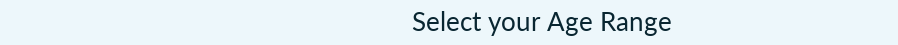Select your Age Range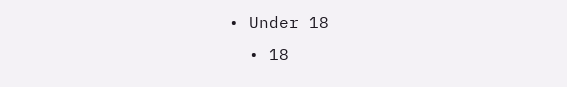• Under 18
  • 18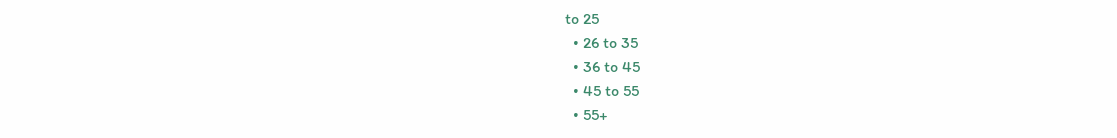to 25
  • 26 to 35
  • 36 to 45
  • 45 to 55
  • 55+